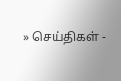» செய்திகள் -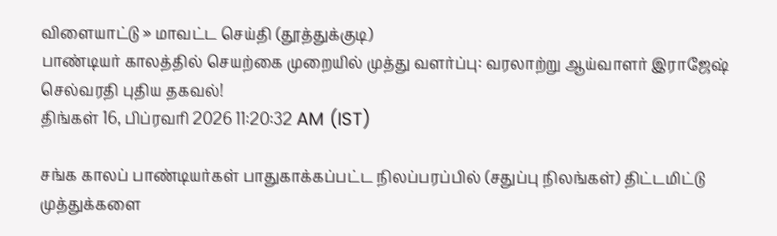விளையாட்டு » மாவட்ட செய்தி (தூத்துக்குடி)
பாண்டியர் காலத்தில் செயற்கை முறையில் முத்து வளர்ப்பு: வரலாற்று ஆய்வாளர் இராஜேஷ் செல்வரதி புதிய தகவல்!
திங்கள் 16, பிப்ரவரி 2026 11:20:32 AM (IST)

சங்க காலப் பாண்டியர்கள் பாதுகாக்கப்பட்ட நிலப்பரப்பில் (சதுப்பு நிலங்கள்) திட்டமிட்டு முத்துக்களை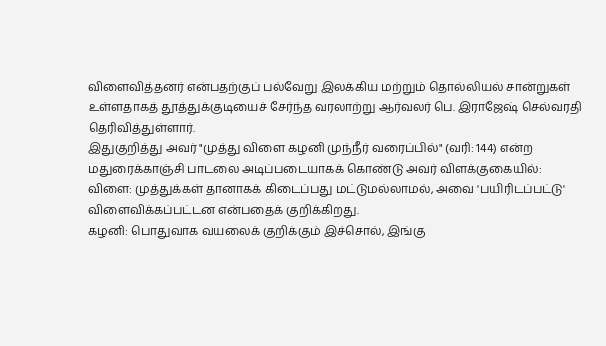விளைவித்தனர் என்பதற்குப் பல்வேறு இலக்கிய மற்றும் தொல்லியல் சான்றுகள் உள்ளதாகத் தூத்துக்குடியைச் சேர்ந்த வரலாற்று ஆர்வலர் பெ. இராஜேஷ் செல்வரதி தெரிவித்துள்ளார்.
இதுகுறித்து அவர் "முத்து விளை கழனி முந்நீர் வரைப்பில்" (வரி: 144) என்ற மதுரைக்காஞ்சி பாடலை அடிப்படையாகக் கொண்டு அவர் விளக்குகையில்:
விளை: முத்துக்கள் தானாகக் கிடைப்பது மட்டுமல்லாமல், அவை 'பயிரிடப்பட்டு' விளைவிக்கப்பட்டன என்பதைக் குறிக்கிறது.
கழனி: பொதுவாக வயலைக் குறிக்கும் இச்சொல், இங்கு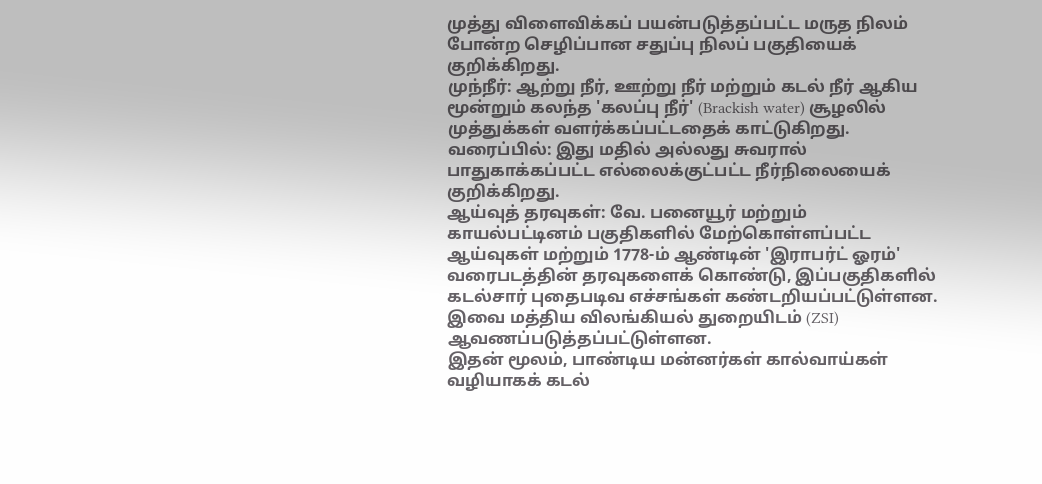முத்து விளைவிக்கப் பயன்படுத்தப்பட்ட மருத நிலம் போன்ற செழிப்பான சதுப்பு நிலப் பகுதியைக் குறிக்கிறது.
முந்நீர்: ஆற்று நீர், ஊற்று நீர் மற்றும் கடல் நீர் ஆகிய மூன்றும் கலந்த 'கலப்பு நீர்' (Brackish water) சூழலில் முத்துக்கள் வளர்க்கப்பட்டதைக் காட்டுகிறது.
வரைப்பில்: இது மதில் அல்லது சுவரால் பாதுகாக்கப்பட்ட எல்லைக்குட்பட்ட நீர்நிலையைக் குறிக்கிறது.
ஆய்வுத் தரவுகள்: வே. பனையூர் மற்றும் காயல்பட்டினம் பகுதிகளில் மேற்கொள்ளப்பட்ட ஆய்வுகள் மற்றும் 1778-ம் ஆண்டின் 'இராபர்ட் ஓரம்' வரைபடத்தின் தரவுகளைக் கொண்டு, இப்பகுதிகளில் கடல்சார் புதைபடிவ எச்சங்கள் கண்டறியப்பட்டுள்ளன. இவை மத்திய விலங்கியல் துறையிடம் (ZSI) ஆவணப்படுத்தப்பட்டுள்ளன.
இதன் மூலம், பாண்டிய மன்னர்கள் கால்வாய்கள் வழியாகக் கடல்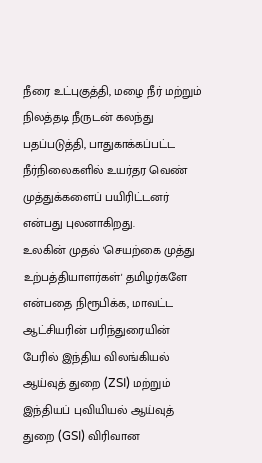நீரை உட்புகுத்தி, மழை நீர் மற்றும் நிலத்தடி நீருடன் கலந்து பதப்படுத்தி, பாதுகாக்கப்பட்ட நீர்நிலைகளில் உயர்தர வெண் முத்துக்களைப் பயிரிட்டனர் என்பது புலனாகிறது.
உலகின் முதல் 'செயற்கை முத்து உற்பத்தியாளர்கள்' தமிழர்களே என்பதை நிரூபிக்க, மாவட்ட ஆட்சியரின் பரிந்துரையின் பேரில் இந்திய விலங்கியல் ஆய்வுத் துறை (ZSI) மற்றும் இந்தியப் புவியியல் ஆய்வுத் துறை (GSI) விரிவான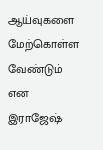ஆய்வுகளை மேற்கொள்ள வேண்டும் என இராஜேஷ்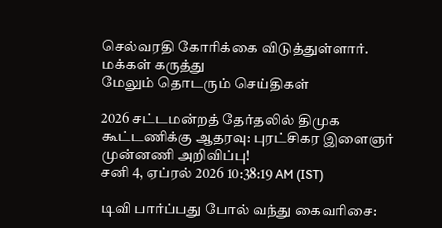செல்வரதி கோரிக்கை விடுத்துள்ளார்.
மக்கள் கருத்து
மேலும் தொடரும் செய்திகள்

2026 சட்டமன்றத் தேர்தலில் திமுக கூட்டணிக்கு ஆதரவு: புரட்சிகர இளைஞர் முன்னணி அறிவிப்பு!
சனி 4, ஏப்ரல் 2026 10:38:19 AM (IST)

டிவி பார்ப்பது போல் வந்து கைவரிசை: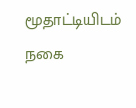மூதாட்டியிடம் நகை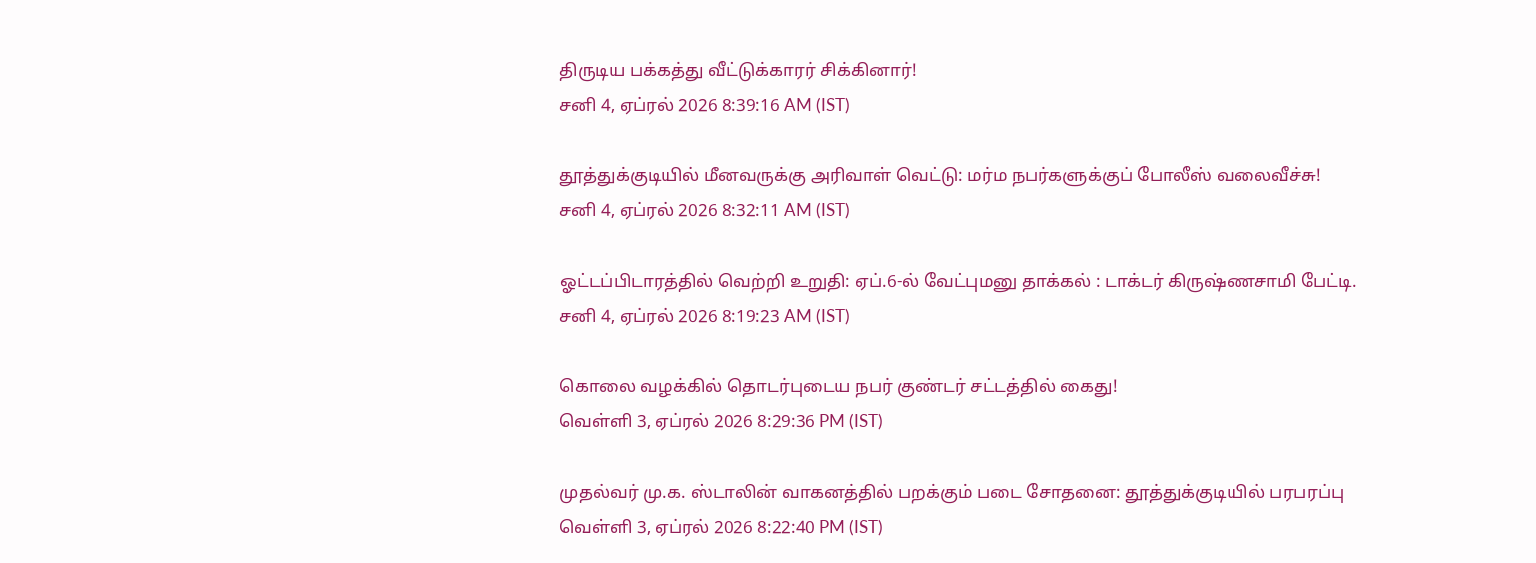திருடிய பக்கத்து வீட்டுக்காரர் சிக்கினார்!
சனி 4, ஏப்ரல் 2026 8:39:16 AM (IST)

தூத்துக்குடியில் மீனவருக்கு அரிவாள் வெட்டு: மர்ம நபர்களுக்குப் போலீஸ் வலைவீச்சு!
சனி 4, ஏப்ரல் 2026 8:32:11 AM (IST)

ஓட்டப்பிடாரத்தில் வெற்றி உறுதி: ஏப்.6-ல் வேட்புமனு தாக்கல் : டாக்டர் கிருஷ்ணசாமி பேட்டி.
சனி 4, ஏப்ரல் 2026 8:19:23 AM (IST)

கொலை வழக்கில் தொடர்புடைய நபர் குண்டர் சட்டத்தில் கைது!
வெள்ளி 3, ஏப்ரல் 2026 8:29:36 PM (IST)

முதல்வர் மு.க. ஸ்டாலின் வாகனத்தில் பறக்கும் படை சோதனை: தூத்துக்குடியில் பரபரப்பு
வெள்ளி 3, ஏப்ரல் 2026 8:22:40 PM (IST)